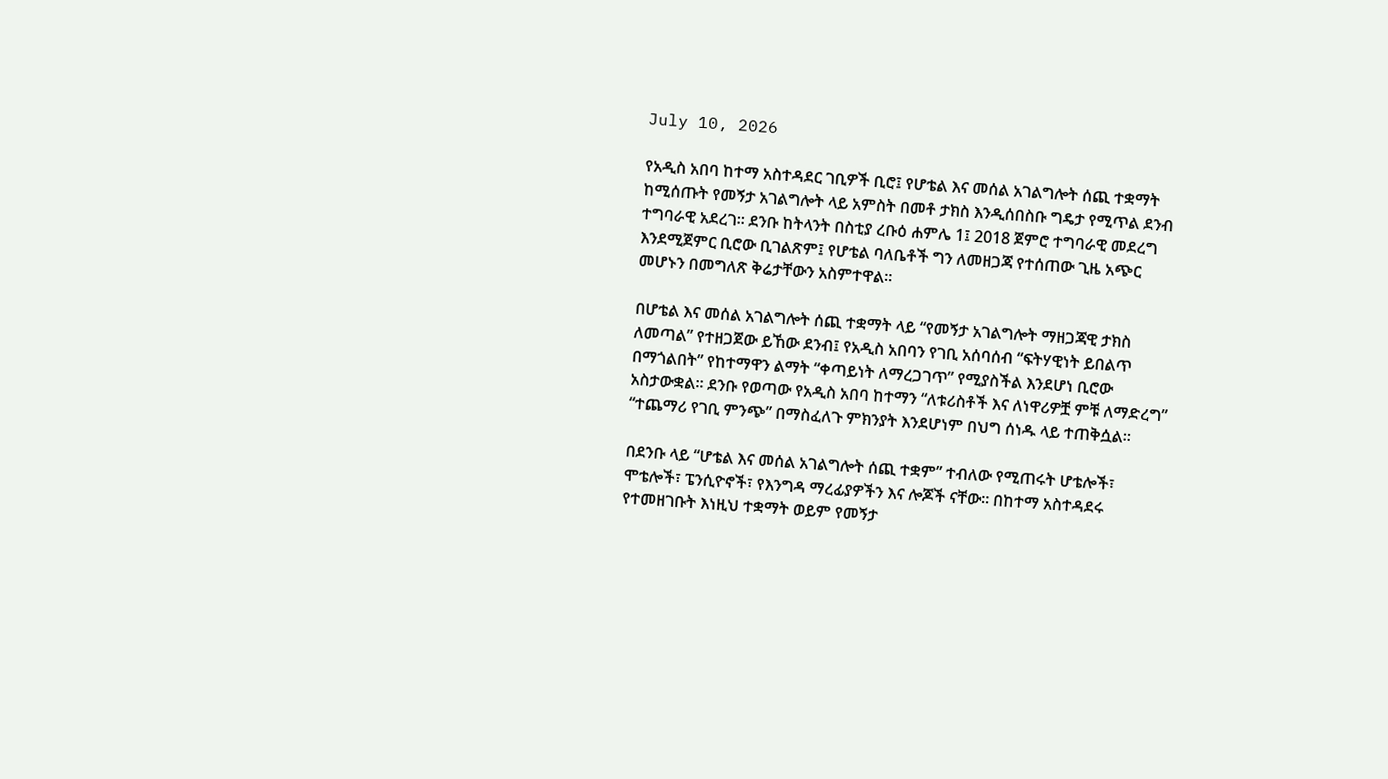July 10, 2026

የአዲስ አበባ ከተማ አስተዳደር ገቢዎች ቢሮ፤ የሆቴል እና መሰል አገልግሎት ሰጪ ተቋማት ከሚሰጡት የመኝታ አገልግሎት ላይ አምስት በመቶ ታክስ እንዲሰበስቡ ግዴታ የሚጥል ደንብ ተግባራዊ አደረገ። ደንቡ ከትላንት በስቲያ ረቡዕ ሐምሌ 1፤ 2018 ጀምሮ ተግባራዊ መደረግ እንደሚጀምር ቢሮው ቢገልጽም፤ የሆቴል ባለቤቶች ግን ለመዘጋጃ የተሰጠው ጊዜ አጭር መሆኑን በመግለጽ ቅሬታቸውን አስምተዋል።

በሆቴል እና መሰል አገልግሎት ሰጪ ተቋማት ላይ “የመኝታ አገልግሎት ማዘጋጃዊ ታክስ ለመጣል” የተዘጋጀው ይኸው ደንብ፤ የአዲስ አበባን የገቢ አሰባሰብ “ፍትሃዊነት ይበልጥ በማጎልበት” የከተማዋን ልማት “ቀጣይነት ለማረጋገጥ” የሚያስችል እንደሆነ ቢሮው አስታውቋል። ደንቡ የወጣው የአዲስ አበባ ከተማን “ለቱሪስቶች እና ለነዋሪዎቿ ምቹ ለማድረግ” “ተጨማሪ የገቢ ምንጭ” በማስፈለጉ ምክንያት እንደሆነም በህግ ሰነዱ ላይ ተጠቅሷል።

በደንቡ ላይ “ሆቴል እና መሰል አገልግሎት ሰጪ ተቋም” ተብለው የሚጠሩት ሆቴሎች፣ ሞቴሎች፣ ፔንሲዮኖች፣ የእንግዳ ማረፊያዎችን እና ሎጆች ናቸው። በከተማ አስተዳደሩ የተመዘገቡት እነዚህ ተቋማት ወይም የመኝታ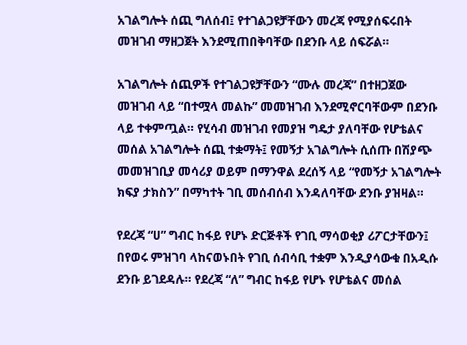አገልግሎት ሰጪ ግለሰብ፤ የተገልጋዩቻቸውን መረጃ የሚያሰፍሩበት መዝገብ ማዘጋጀት እንደሚጠበቅባቸው በደንቡ ላይ ሰፍሯል።

አገልግሎት ሰጪዎች የተገልጋዩቻቸውን “ሙሉ መረጃ” በተዘጋጀው መዝገብ ላይ “በተሟላ መልኩ” መመዝገብ እንደሚኖርባቸውም በደንቡ ላይ ተቀምጧል። የሂሳብ መዝገብ የመያዝ ግዴታ ያለባቸው የሆቴልና መሰል አገልግሎት ሰጪ ተቋማት፤ የመኝታ አገልግሎት ሲሰጡ በሽያጭ መመዝገቢያ መሳሪያ ወይም በማንዋል ደረሰኝ ላይ “የመኝታ አገልግሎት ክፍያ ታክስን” በማካተት ገቢ መሰብሰብ እንዳለባቸው ደንቡ ያዝዛል።

የደረጃ “ሀ” ግብር ከፋይ የሆኑ ድርጅቶች የገቢ ማሳወቂያ ሪፖርታቸውን፤ በየወሩ ምዝገባ ላከናወኑበት የገቢ ሰብሳቢ ተቋም እንዲያሳውቁ በአዲሱ ደንቡ ይገደዳሉ። የደረጃ “ለ” ግብር ከፋይ የሆኑ የሆቴልና መሰል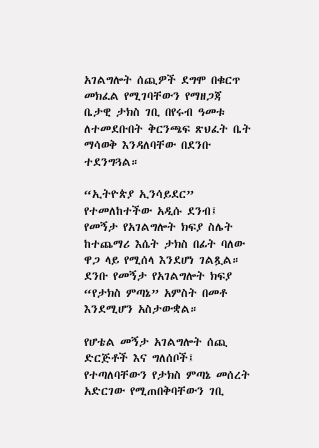አገልግሎት ሰጪዎች ደግሞ በቁርጥ መክፈል የሚገባቸውን የማዘጋጃ ቤታዊ ታክስ ገቢ በየሩብ ዓመቱ ለተመደቡበት ቅርንጫፍ ጽህፈት ቤት ማሳወቅ እንዳለባቸው በደንቡ ተደንግጓል።

“ኢትዮጵያ ኢንሳይደር” የተመለከተችው አዲሱ ደንብ፤ የመኝታ የአገልግሎት ክፍያ ስሌት ከተጨማሪ እሴት ታክስ በፊት ባለው ዋጋ ላይ የሚሰላ እንደሆነ ገልጿል። ደንቡ የመኝታ የአገልግሎት ክፍያ “የታክስ ምጣኔ” አምስት በመቶ እንደሚሆን አስታውቋል።

የሆቴል መኝታ አገልግሎት ሰጪ ድርጅቶች እና ግለሰቦች፤ የተጣለባቸውን የታክስ ምጣኔ መሰረት አድርገው የሚጠበቅባቸውን ገቢ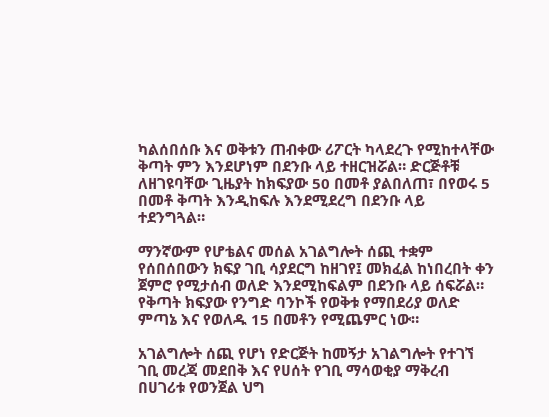ካልሰበሰቡ እና ወቅቱን ጠብቀው ሪፖርት ካላደረጉ የሚከተላቸው ቅጣት ምን እንደሆነም በደንቡ ላይ ተዘርዝሯል። ድርጅቶቹ ለዘገዩባቸው ጊዜያት ከክፍያው 50 በመቶ ያልበለጠ፣ በየወሩ 5 በመቶ ቅጣት እንዲከፍሉ እንደሚደረግ በደንቡ ላይ ተደንግጓል።

ማንኛውም የሆቴልና መሰል አገልግሎት ሰጪ ተቋም የሰበሰበውን ክፍያ ገቢ ሳያደርግ ከዘገየ፤ መክፈል ከነበረበት ቀን ጀምሮ የሚታሰብ ወለድ እንደሚከፍልም በደንቡ ላይ ሰፍሯል። የቅጣት ክፍያው የንግድ ባንኮች የወቅቱ የማበደሪያ ወለድ ምጣኔ እና የወለዱ 15 በመቶን የሚጨምር ነው።

አገልግሎት ሰጪ የሆነ የድርጅት ከመኝታ አገልግሎት የተገኘ ገቢ መረጃ መደበቅ እና የሀሰት የገቢ ማሳወቂያ ማቅረብ በሀገሪቱ የወንጀል ህግ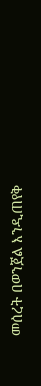መሰረት በወንጀል እንዲጠየቅ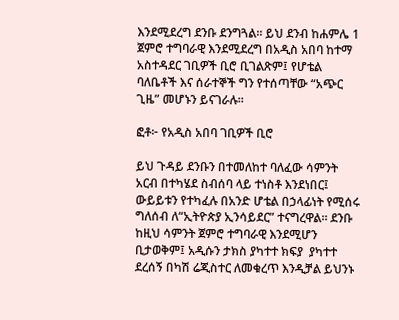እንደሚደረግ ደንቡ ደንግጓል። ይህ ደንብ ከሐምሌ 1 ጀምሮ ተግባራዊ እንደሚደረግ በአዲስ አበባ ከተማ አስተዳደር ገቢዎች ቢሮ ቢገልጽም፤ የሆቴል ባለቤቶች እና ሰራተኞች ግን የተሰጣቸው “አጭር ጊዜ” መሆኑን ይናገራሉ።

ፎቶ፦ የአዲስ አበባ ገቢዎች ቢሮ

ይህ ጉዳይ ደንቡን በተመለከተ ባለፈው ሳምንት አርብ በተካሄደ ስብሰባ ላይ ተነስቶ እንደነበር፤ ውይይቱን የተካፈሉ በአንድ ሆቴል በኃላፊነት የሚሰሩ ግለሰብ ለ“ኢትዮጵያ ኢንሳይደር” ተናግረዋል። ደንቡ ከዚህ ሳምንት ጀምሮ ተግባራዊ እንደሚሆን ቢታወቅም፤ አዲሱን ታክስ ያካተተ ክፍያ  ያካተተ ደረሰኝ በካሽ ሬጂስተር ለመቁረጥ እንዲቻል ይህንኑ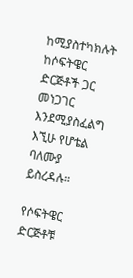ከሚያስተካክሉት ከሶፍትዌር ድርጅቶች ጋር መነጋገር እንደሚያስፈልግ እኚሁ የሆቴል ባለሙያ ይስረዳሉ።

የሶፍትዌር ድርጅቶቹ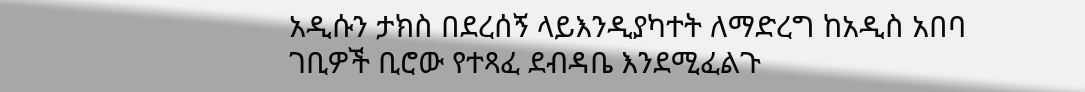አዲሱን ታክስ በደረሰኝ ላይእንዲያካተት ለማድረግ ከአዲስ አበባ ገቢዎች ቢሮው የተጻፈ ደብዳቤ እንደሚፈልጉ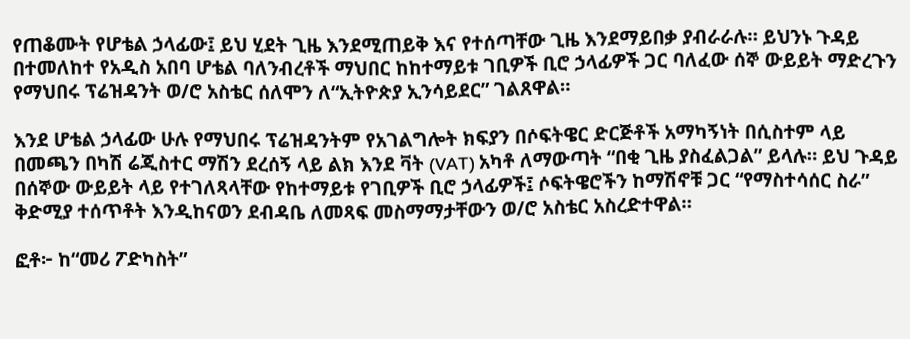የጠቆሙት የሆቴል ኃላፊው፤ ይህ ሂደት ጊዜ እንደሚጠይቅ እና የተሰጣቸው ጊዜ እንደማይበቃ ያብራራሉ። ይህንኑ ጉዳይ በተመለከተ የአዲስ አበባ ሆቴል ባለንብረቶች ማህበር ከከተማይቱ ገቢዎች ቢሮ ኃላፊዎች ጋር ባለፈው ሰኞ ውይይት ማድረጉን የማህበሩ ፕሬዝዳንት ወ/ሮ አስቴር ሰለሞን ለ“ኢትዮጵያ ኢንሳይደር” ገልጸዋል።

እንደ ሆቴል ኃላፊው ሁሉ የማህበሩ ፕሬዝዳንትም የአገልግሎት ክፍያን በሶፍትዌር ድርጅቶች አማካኝነት በሲስተም ላይ በመጫን በካሽ ሬጂስተር ማሽን ደረሰኝ ላይ ልክ እንደ ቫት (VAT) አካቶ ለማውጣት “በቂ ጊዜ ያስፈልጋል” ይላሉ። ይህ ጉዳይ በሰኞው ውይይት ላይ የተገለጻላቸው የከተማይቱ የገቢዎች ቢሮ ኃላፊዎች፤ ሶፍትዌሮችን ከማሽኖቹ ጋር “የማስተሳሰር ስራ” ቅድሚያ ተሰጥቶት እንዲከናወን ደብዳቤ ለመጻፍ መስማማታቸውን ወ/ሮ አስቴር አስረድተዋል።

ፎቶ፦ ከ“መሪ ፖድካስት”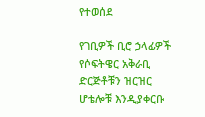የተወሰደ

የገቢዎች ቢሮ ኃላፊዎች የሶፍትዌር አቅራቢ ድርጅቶቹን ዝርዝር ሆቴሎቹ እንዲያቀርቡ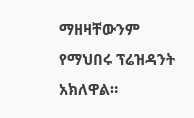ማዘዛቸውንም የማህበሩ ፕሬዝዳንት አክለዋል።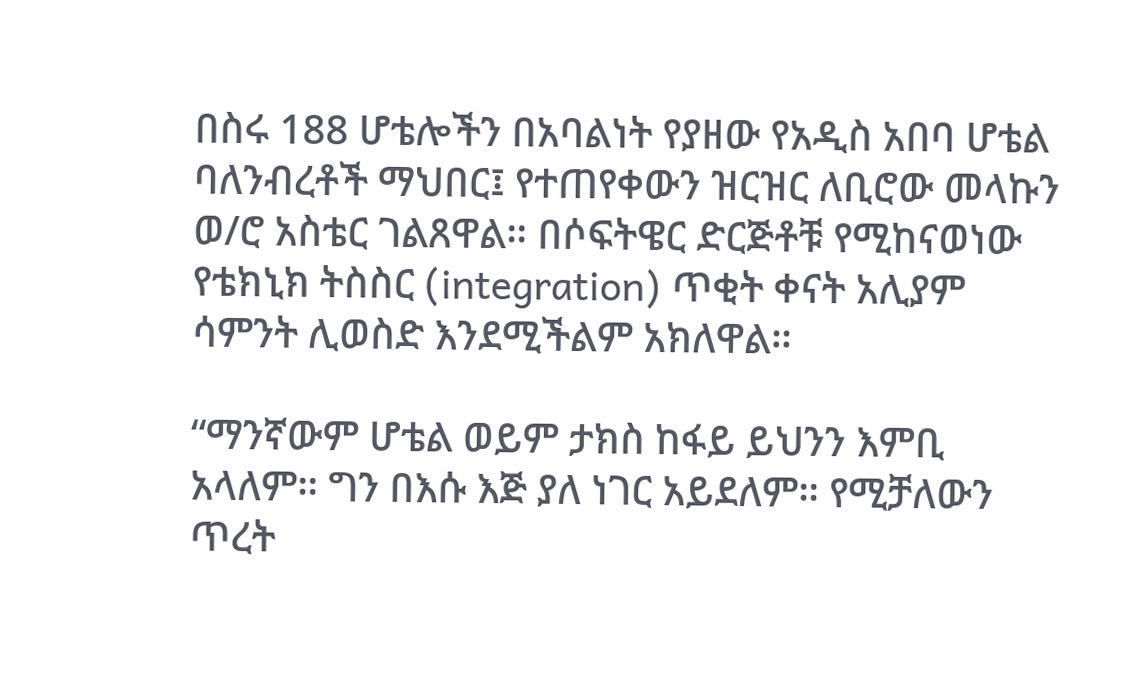በስሩ 188 ሆቴሎችን በአባልነት የያዘው የአዲስ አበባ ሆቴል ባለንብረቶች ማህበር፤ የተጠየቀውን ዝርዝር ለቢሮው መላኩን ወ/ሮ አስቴር ገልጸዋል። በሶፍትዌር ድርጅቶቹ የሚከናወነው የቴክኒክ ትስስር (integration) ጥቂት ቀናት አሊያም ሳምንት ሊወስድ እንደሚችልም አክለዋል።

“ማንኛውም ሆቴል ወይም ታክስ ከፋይ ይህንን እምቢ አላለም። ግን በእሱ እጅ ያለ ነገር አይደለም። የሚቻለውን ጥረት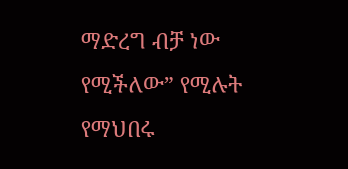ማድረግ ብቻ ነው የሚችለው” የሚሉት የማህበሩ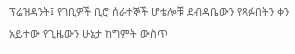ፕሬዝዳንት፤ የገቢዎች ቢሮ ሰራተኞች ሆቴሎቹ ደብዳቤውን የጻፉበትን ቀን አይተው የጊዜውን ሁኔታ ከግምት ውስጥ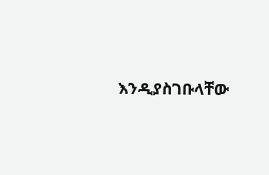እንዲያስገቡላቸው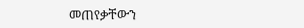መጠየቃቸውን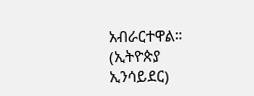አብራርተዋል። (ኢትዮጵያ ኢንሳይደር)